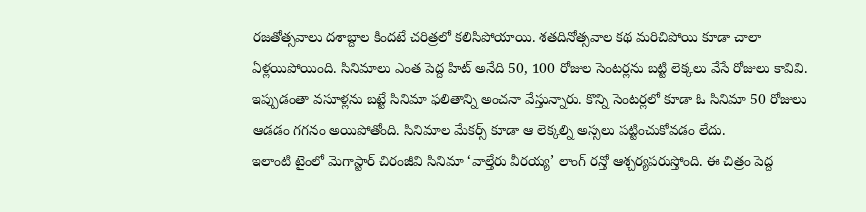రజతోత్సవాలు దశాబ్దాల కిందటే చరిత్రలో కలిసిపోయాయి. శతదినోత్సవాల కథ మరిచిపోయి కూడా చాలా ఏళ్లయిపోయింది. సినిమాలు ఎంత పెద్ద హిట్ అనేది 50, 100 రోజుల సెంటర్లను బట్టి లెక్కలు వేసే రోజులు కావివి. ఇప్పుడంతా వసూళ్లను బట్టే సినిమా ఫలితాన్ని అంచనా వేస్తున్నారు. కొన్ని సెంటర్లలో కూడా ఓ సినిమా 50 రోజులు ఆడడం గగనం అయిపోతోంది. సినిమాల మేకర్స్ కూడా ఆ లెక్కల్ని అస్సలు పట్టించుకోవడం లేదు.
ఇలాంటి టైంలో మెగాస్టార్ చిరంజీవి సినిమా ‘వాల్తేరు వీరయ్య’ లాంగ్ రన్తో ఆశ్చర్యపరుస్తోంది. ఈ చిత్రం పెద్ద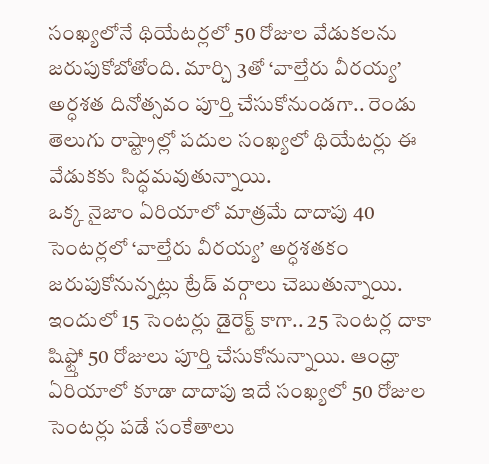సంఖ్యలోనే థియేటర్లలో 50 రోజుల వేడుకలను జరుపుకోబోతోంది. మార్చి 3తో ‘వాల్తేరు వీరయ్య’ అర్ధశత దినోత్సవం పూర్తి చేసుకోనుండగా.. రెండు తెలుగు రాష్ట్రాల్లో పదుల సంఖ్యలో థియేటర్లు ఈ వేడుకకు సిద్ధమవుతున్నాయి.
ఒక్క నైజాం ఏరియాలో మాత్రమే దాదాపు 40 సెంటర్లలో ‘వాల్తేరు వీరయ్య’ అర్ధశతకం జరుపుకోనున్నట్లు ట్రేడ్ వర్గాలు చెబుతున్నాయి. ఇందులో 15 సెంటర్లు డైరెక్ట్ కాగా.. 25 సెంటర్ల దాకా షిఫ్ట్తో 50 రోజులు పూర్తి చేసుకోనున్నాయి. ఆంధ్రా ఏరియాలో కూడా దాదాపు ఇదే సంఖ్యలో 50 రోజుల సెంటర్లు పడే సంకేతాలు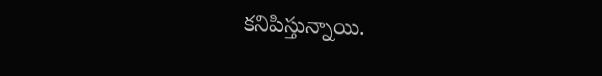కనిపిస్తున్నాయి.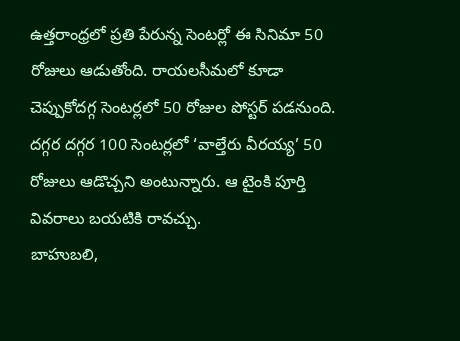ఉత్తరాంధ్రలో ప్రతి పేరున్న సెంటర్లో ఈ సినిమా 50 రోజులు ఆడుతోంది. రాయలసీమలో కూడా చెప్పుకోదగ్గ సెంటర్లలో 50 రోజుల పోస్టర్ పడనుంది. దగ్గర దగ్గర 100 సెంటర్లలో ‘వాల్తేరు వీరయ్య’ 50 రోజులు ఆడొచ్చని అంటున్నారు. ఆ టైంకి పూర్తి వివరాలు బయటికి రావచ్చు.
బాహుబలి,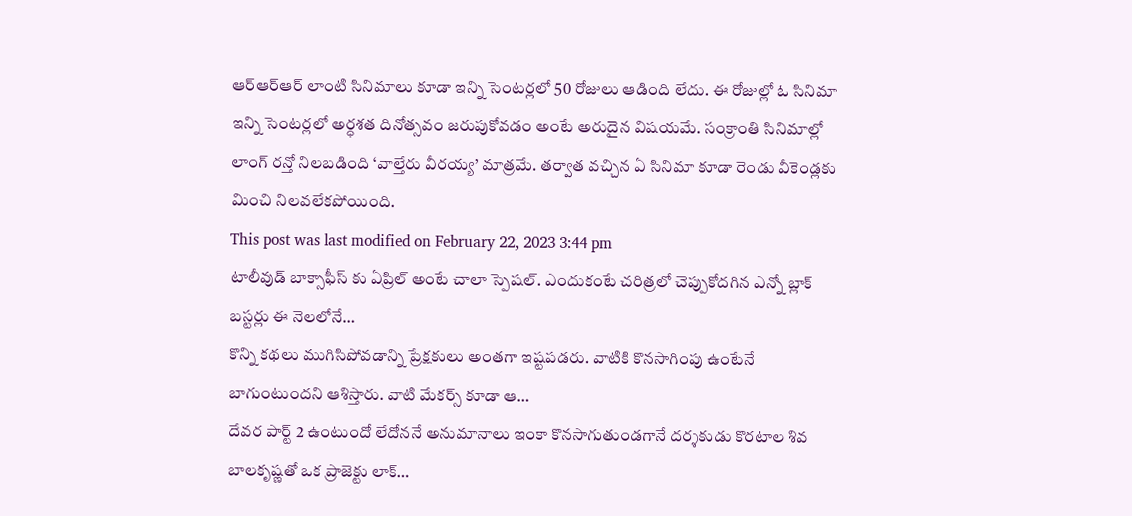ఆర్ఆర్ఆర్ లాంటి సినిమాలు కూడా ఇన్ని సెంటర్లలో 50 రోజులు ఆడింది లేదు. ఈ రోజుల్లో ఓ సినిమా ఇన్ని సెంటర్లలో అర్ధశత దినోత్సవం జరుపుకోవడం అంటే అరుదైన విషయమే. సంక్రాంతి సినిమాల్లో లాంగ్ రన్తో నిలబడింది ‘వాల్తేరు వీరయ్య’ మాత్రమే. తర్వాత వచ్చిన ఏ సినిమా కూడా రెండు వీకెండ్లకు మించి నిలవలేకపోయింది.
This post was last modified on February 22, 2023 3:44 pm
టాలీవుడ్ బాక్సాఫీస్ కు ఏప్రిల్ అంటే చాలా స్పెషల్. ఎందుకంటే చరిత్రలో చెప్పుకోదగిన ఎన్నో బ్లాక్ బస్టర్లు ఈ నెలలోనే…
కొన్ని కథలు ముగిసిపోవడాన్ని ప్రేక్షకులు అంతగా ఇష్టపడరు. వాటికి కొనసాగింపు ఉంటేనే బాగుంటుందని ఆశిస్తారు. వాటి మేకర్స్ కూడా ఆ…
దేవర పార్ట్ 2 ఉంటుందో లేదోననే అనుమానాలు ఇంకా కొనసాగుతుండగానే దర్శకుడు కొరటాల శివ బాలకృష్ణతో ఒక ప్రాజెక్టు లాక్…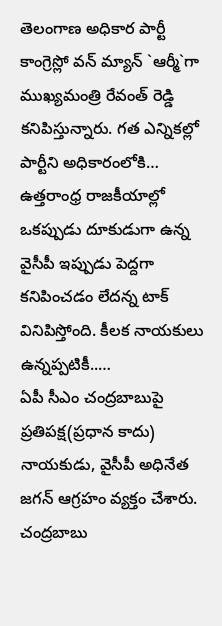తెలంగాణ అధికార పార్టీ కాంగ్రెస్లో వన్ మ్యాన్ `ఆర్మీ`గా ముఖ్యమంత్రి రేవంత్ రెడ్డి కనిపిస్తున్నారు. గత ఎన్నికల్లో పార్టీని అధికారంలోకి…
ఉత్తరాంధ్ర రాజకీయాల్లో ఒకప్పుడు దూకుడుగా ఉన్న వైసీపీ ఇప్పుడు పెద్దగా కనిపించడం లేదన్న టాక్ వినిపిస్తోంది. కీలక నాయకులు ఉన్నప్పటికీ..…
ఏపీ సీఎం చంద్రబాబుపై ప్రతిపక్ష(ప్రధాన కాదు) నాయకుడు, వైసీపీ అధినేత జగన్ ఆగ్రహం వ్యక్తం చేశారు. చంద్రబాబు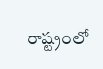రాష్ట్రంలో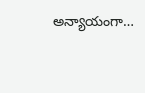అన్యాయంగా…